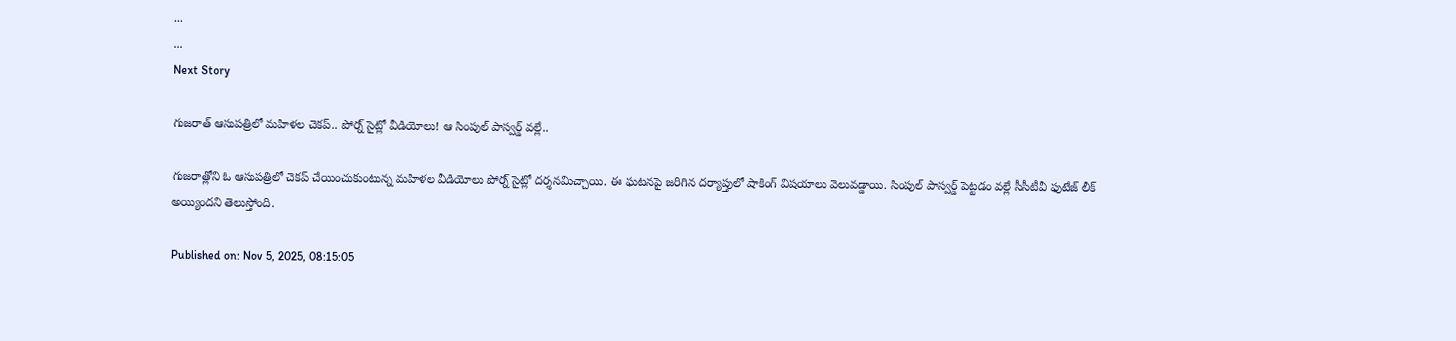...
...
Next Story

గుజరాత్ ఆసుపత్రిలో మహిళల చెకప్.. పోర్న్ సైట్లో వీడియోలు! ఆ సింపుల్ పాస్వర్డ్ వల్లే..

గుజరాత్లోని ఓ ఆసుపత్రిలో చెకప్ చేయించుకుంటున్న మహిళల వీడియోలు పోర్న్ సైట్లో దర్శనమిచ్చాయి. ఈ ఘటనపై జరిగిన దర్యాప్తులో షాకింగ్ విషయాలు వెలువడ్డాయి. సింపుల్ పాస్వర్డ్ పెట్టడం వల్లే సీసీటీవీ ఫుటేజ్ లీక్ అయ్యిందని తెలుస్తోంది.

Published on: Nov 5, 2025, 08:15:05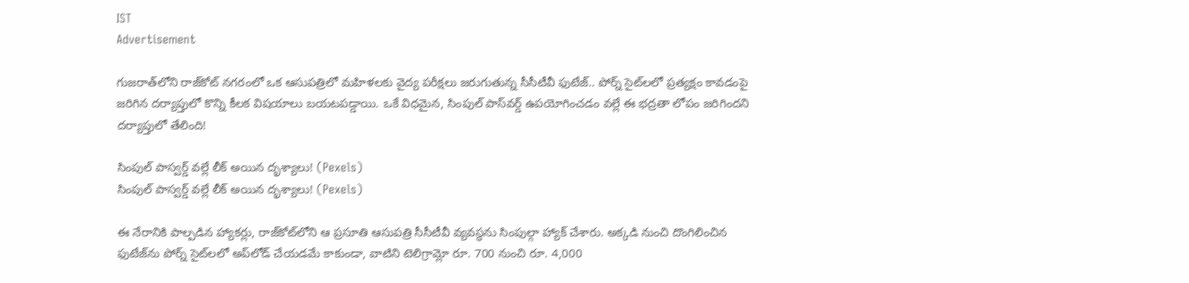IST
Advertisement

గుజరాత్‌లోని రాజ్‌కోట్ నగరంలో ఒక ఆసుపత్రిలో మహిళలకు వైద్య పరీక్షలు జరుగుతున్న సీసీటీవీ ఫుటేజ్.. పోర్న్ సైట్‌లలో ప్రత్యక్షం కావడంపై జరిగిన దర్యాప్తులో కొన్ని కీలక విషయాలు బయటపడ్డాయి. ఒకే విధమైన, సింపుల్ పాస్‌వర్డ్ ఉపయోగించడం వల్లే ఈ భద్రతా లోపం జరిగిందని దర్యాప్తులో తేలింది!

సింపుల్ పాస్వర్డ్ వల్లే లీక్ అయిన దృశ్యాలు! (Pexels)
సింపుల్ పాస్వర్డ్ వల్లే లీక్ అయిన దృశ్యాలు! (Pexels)

ఈ నేరానికి పాల్పడిన హ్యాకర్లు, రాజ్‌కోట్‌లోని ఆ ప్రసూతి ఆసుపత్రి సీసీటీవీ వ్యవస్థను సింపుల్గా హ్యాక్ చేశారు. అక్కడి నుంచి దొంగిలించిన ఫుటేజ్‌ను పోర్న్ సైట్‌లలో అప్‌లోడ్ చేయడమే కాకుండా, వాటిని టెలిగ్రామ్లో రూ. 700 నుంచి రూ. 4,000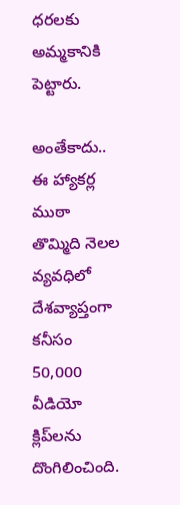ధరలకు అమ్మకానికి పెట్టారు.

అంతేకాదు.. ఈ హ్యాకర్ల ముఠా తొమ్మిది నెలల వ్యవధిలో దేశవ్యాప్తంగా కనీసం 50,000 వీడియో క్లిప్‌లను దొంగిలించింది.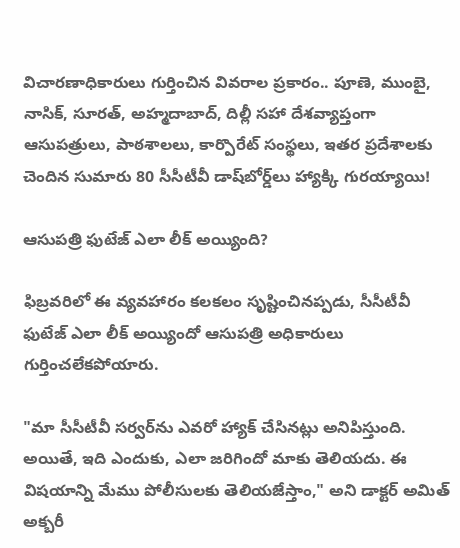విచారణాధికారులు గుర్తించిన వివరాల ప్రకారం.. పూణె, ముంబై, నాసిక్, సూరత్, అహ్మదాబాద్, దిల్లీ సహా దేశవ్యాప్తంగా ఆసుపత్రులు, పాఠశాలలు, కార్పొరేట్ సంస్థలు, ఇతర ప్రదేశాలకు చెందిన సుమారు 80 సీసీటీవీ డాష్‌బోర్డ్‌లు హ్యాక్కి గురయ్యాయి!

ఆసుపత్రి ఫుటేజ్ ఎలా లీక్ అయ్యింది?

ఫిబ్రవరిలో ఈ వ్యవహారం కలకలం సృష్టించినప్పడు, సీసీటీవీ ఫుటేజ్ ఎలా లీక్ అయ్యిందో ఆసుపత్రి అధికారులు గుర్తించలేకపోయారు.

"మా సీసీటీవీ సర్వర్‌ను ఎవరో హ్యాక్ చేసినట్లు అనిపిస్తుంది. అయితే, ఇది ఎందుకు, ఎలా జరిగిందో మాకు తెలియదు. ఈ విషయాన్ని మేము పోలీసులకు తెలియజేస్తాం," అని డాక్టర్ అమిత్ అక్బరీ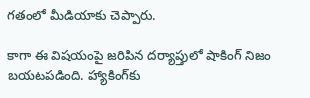గతంలో మీడియాకు చెప్పారు.

కాగా ఈ విషయంపై జరిపిన దర్యాప్తులో షాకింగ్ నిజం బయటపడింది. హ్యాకింగ్‌కు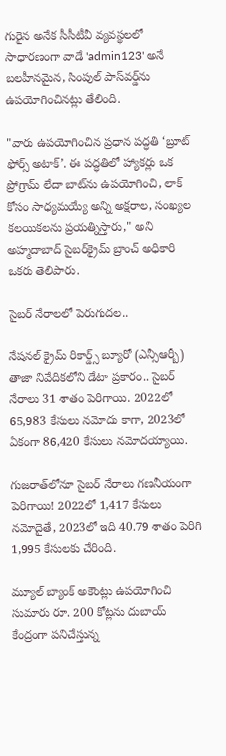గురైన అనేక సీసీటీవీ వ్యవస్థలలో సాధారణంగా వాడే 'admin123' అనే బలహీనమైన, సింపుల్ పాస్‌వర్డ్‌ను ఉపయోగించినట్లు తేలింది.

"వారు ఉపయోగించిన ప్రధాన పద్ధతి ‘బ్రూట్ ఫోర్స్ అటాక్’. ఈ పద్ధతిలో హ్యాకర్లు ఒక ప్రోగ్రామ్ లేదా బాట్‌ను ఉపయోగించి, లాక్ కోసం సాధ్యమయ్యే అన్ని అక్షరాల, సంఖ్యల కలయికలను ప్రయత్నిస్తారు," అని అహ్మదాబాద్ సైబర్‌క్రైమ్ బ్రాంచ్ అధికారి ఒకరు తెలిపారు.

సైబర్ నేరాలలో పెరుగుదల..

నేషనల్ క్రైమ్ రికార్డ్స్ బ్యూరో (ఎన్సీఆర్బీ) తాజా నివేదికలోని డేటా ప్రకారం.. సైబర్ నేరాలు 31 శాతం పెరిగాయి. 2022లో 65,983 కేసులు నమోదు కాగా, 2023లో ఏకంగా 86,420 కేసులు నమోదయ్యాయి.

గుజరాత్‌లోనూ సైబర్ నేరాలు గణనీయంగా పెరిగాయి! 2022లో 1,417 కేసులు నమోదైతే, 2023లో ఇది 40.79 శాతం పెరిగి 1,995 కేసులకు చేరింది.

మ్యూల్ బ్యాంక్ అకౌంట్లు ఉపయోగించి సుమారు రూ. 200 కోట్లను దుబాయ్ కేంద్రంగా పనిచేస్తున్న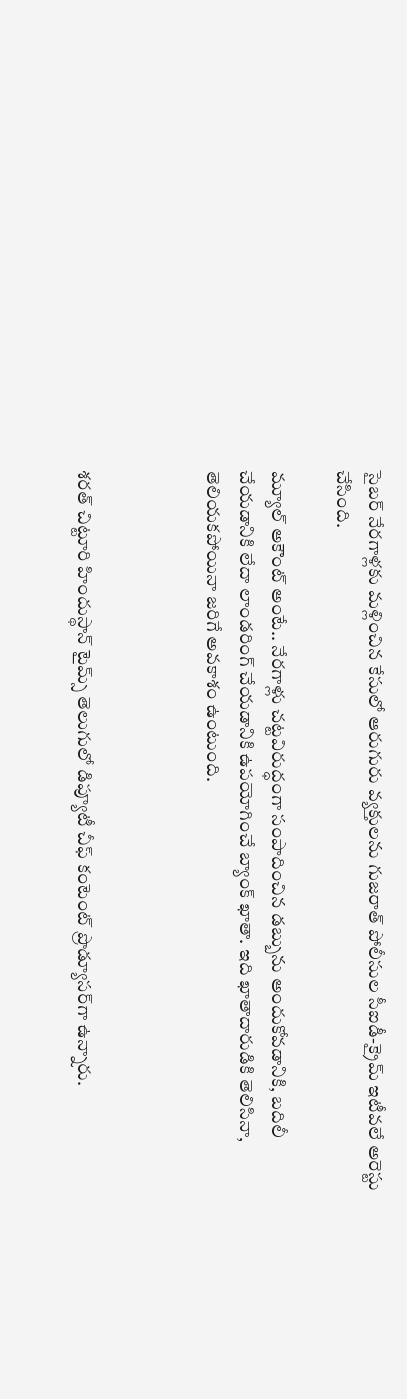సైబర్ నేరగాళ్లకు మళ్లించిన కేసులో ఆరుగురు వ్యక్తులను గుజరాత్ పోలీసుల సీఐడీ-క్రైమ్ ఇటీవలే అరెస్టు చేసింది.

మ్యూల్ అకౌంట్ అంటే.. నేరగాళ్లు చట్టవిరుద్ధంగా సంపాదించిన డబ్బును అందుకోవడానికి, బదిలీ చేయడానికి లేదా లాండరింగ్ చేయడానికి ఉపయోగించే బ్యాంక్ ఖాతా. ఇది ఖాతాదారుడికి తెలిసినా, తెలియకపోయినా జరిగే అవకాశం ఉంటుంది.



శరత్ చిట్టూరి హిందుస్థాన్ టైమ్స్ తెలుగులో డిప్యూటీ చీఫ్ కంటెంట్ ప్రొడ్యూసర్‌గా ఉన్నారు.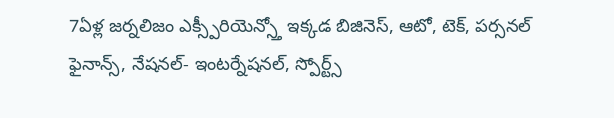7ఏళ్ల జర్నలిజం ఎక్స్పీరియెన్స్తో ఇక్కడ బిజినెస్, ఆటో, టెక్, పర్సనల్ ఫైనాన్స్, నేషనల్- ఇంటర్నేషనల్, స్పోర్ట్స్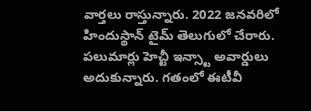వార్తలు రాస్తున్నారు. 2022 జనవరిలో హిందుస్థాన్ టైమ్ తెలుగులో చేరారు. పలుమార్లు హెచ్టీ ఇన్స్టా అవార్డులు అదుకున్నారు. గతంలో ఈటీవీ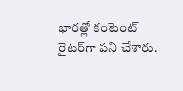భారత్లో కంటెంట్ రైటర్‌గా పని చేశారు.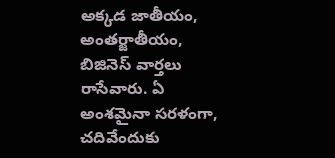అక్కడ జాతీయం, అంతర్జాతీయం, బిజినెస్ వార్తలు రాసేవారు. ఏ అంశమైనా సరళంగా, చదివేందుకు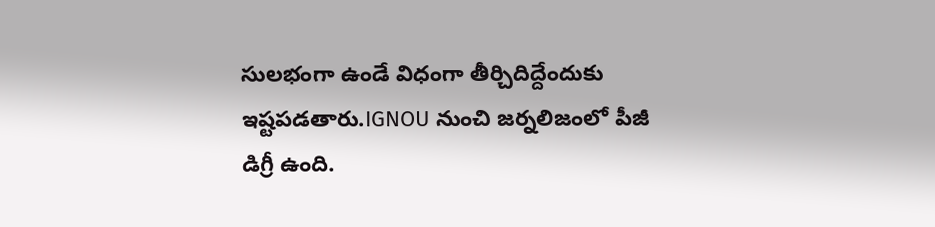సులభంగా ఉండే విధంగా తీర్చిదిద్దేందుకు ఇష్టపడతారు.IGNOU నుంచి జర్నలిజంలో పీజీ డిగ్రీ ఉంది.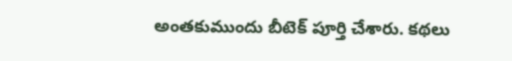అంతకుముందు బీటెక్ పూర్తి చేశారు. కథలు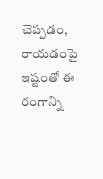చెప్పడం, రాయడంపై ఇష్టంతో ఈ రంగాన్ని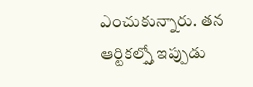ఎంచుకున్నారు. తన ఆర్టికల్స్తో ఇప్పుడు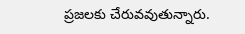ప్రజలకు చేరువవుతున్నారు.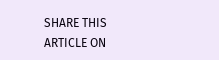SHARE THIS ARTICLE ON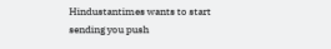Hindustantimes wants to start sending you push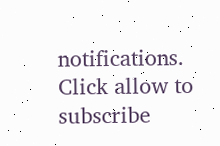notifications. Click allow to subscribe